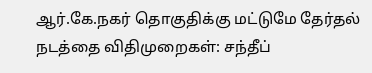ஆர்.கே.நகர் தொகுதிக்கு மட்டுமே தேர்தல் நடத்தை விதிமுறைகள்: சந்தீப்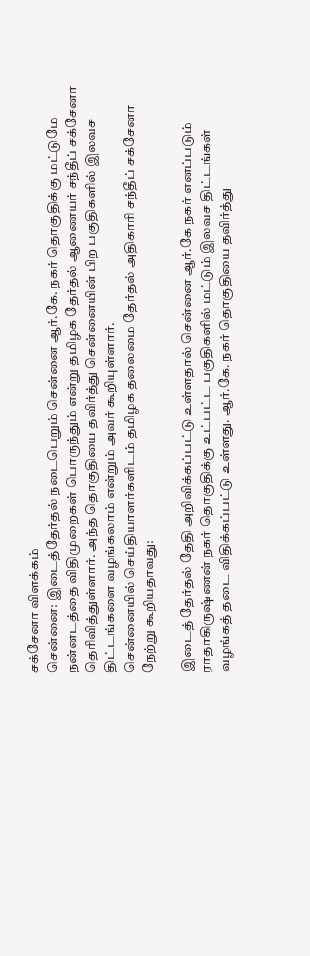சக்சேனா விளக்கம்
சென்னை: இடைத்தேர்தல் நடைபெறும் சென்னை ஆர்.கே. நகர் தொகுதிக்கு மட்டுமே நன்னடத்தை விதிமுறைகள் பொருந்தும் என்று தமிழக தேர்தல் ஆணையர் சந்தீப் சக்சேனா தெரிவித்துள்ளார். அந்த தொகுதியை தவிர்த்து சென்னையின் பிற பகுதிகளில் இலவச திட்டங்களை வழங்கலாம் என்றும் அவர் கூறியுள்ளார்.
சென்னையில் செய்தியாளர்களிடம் தமிழக தலைமை தேர்தல் அதிகாரி சந்தீப் சக்சேனா நேற்று கூறியதாவது:

இடைத் தேர்தல் தேதி அறிவிக்கப்பட்டு உள்ளதால் சென்னை ஆர்.கே நகர் எனப்படும் ராதாகிருஷ்ணன் நகர் தொகுதிக்கு உட்பட்ட பகுதிகளில் மட்டும் இலவச திட்டங்கள் வழங்கத் தடை விதிக்கப்பட்டு உள்ளது. ஆர்.கே. நகர் தொகுதியை தவிர்த்து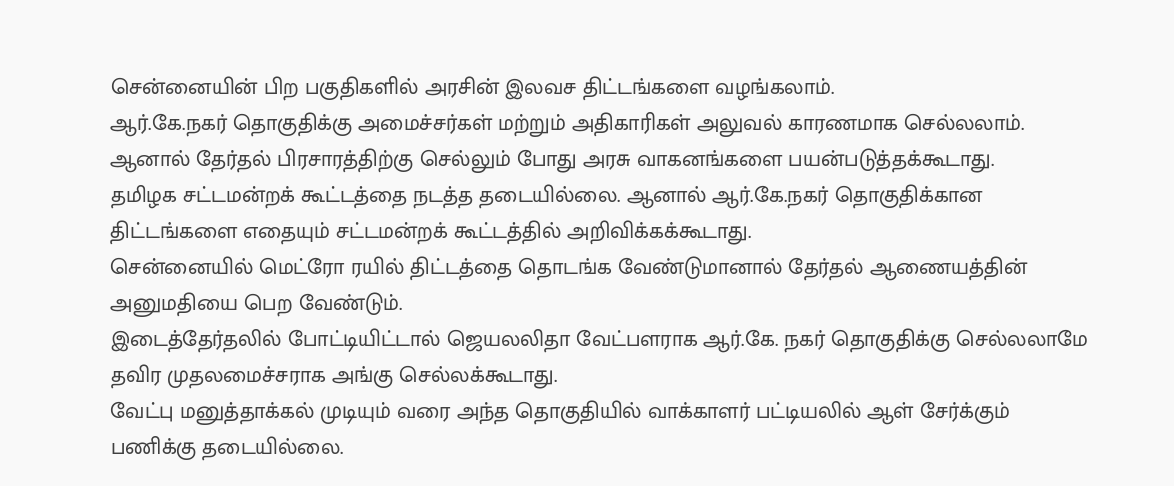சென்னையின் பிற பகுதிகளில் அரசின் இலவச திட்டங்களை வழங்கலாம்.
ஆர்.கே.நகர் தொகுதிக்கு அமைச்சர்கள் மற்றும் அதிகாரிகள் அலுவல் காரணமாக செல்லலாம். ஆனால் தேர்தல் பிரசாரத்திற்கு செல்லும் போது அரசு வாகனங்களை பயன்படுத்தக்கூடாது.
தமிழக சட்டமன்றக் கூட்டத்தை நடத்த தடையில்லை. ஆனால் ஆர்.கே.நகர் தொகுதிக்கான திட்டங்களை எதையும் சட்டமன்றக் கூட்டத்தில் அறிவிக்கக்கூடாது.
சென்னையில் மெட்ரோ ரயில் திட்டத்தை தொடங்க வேண்டுமானால் தேர்தல் ஆணையத்தின் அனுமதியை பெற வேண்டும்.
இடைத்தேர்தலில் போட்டியிட்டால் ஜெயலலிதா வேட்பளராக ஆர்.கே. நகர் தொகுதிக்கு செல்லலாமே தவிர முதலமைச்சராக அங்கு செல்லக்கூடாது.
வேட்பு மனுத்தாக்கல் முடியும் வரை அந்த தொகுதியில் வாக்காளர் பட்டியலில் ஆள் சேர்க்கும் பணிக்கு தடையில்லை.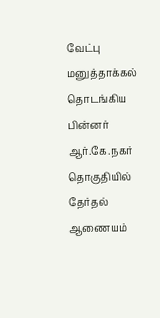வேட்பு மனுத்தாக்கல் தொடங்கிய பின்னர் ஆர்.கே.நகர் தொகுதியில் தேர்தல் ஆணையம்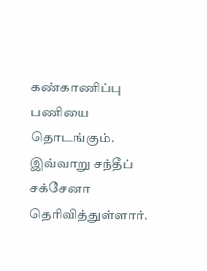கண்காணிப்பு பணியை தொடங்கும்.
இவ்வாறு சந்தீப் சக்சேனா தெரிவித்துள்ளார்.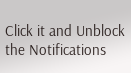Click it and Unblock the Notifications